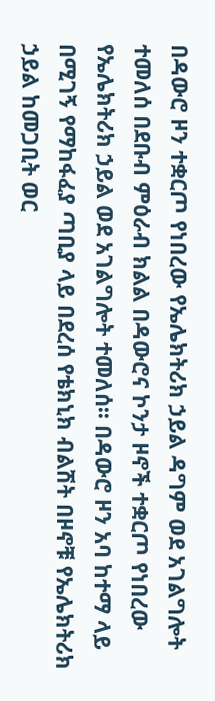በዳውሮ ዞን ተቋርጦ የነበረው የኤሌክትሪክ ኃይል ዳግም ወደ አገልግሎት ተመለሰ በደቡብ ምዕራብ ክልል በዳውሮና ኮንታ ዞኖች ተቋርጦ የነበረው የኤሌክትሪክ ኃይል ወደ አገልግሎት ተመለሰ፡፡ በዳውሮ ዞን አባ ከተማ ላይ በሚገኝ የማከፋፈያ ጣቢያ ላይ በደረሰ የቴክኒክ ብልሽት በዞኖቹ የኤሌክትሪክ ኃይል ከመጋቢት ወር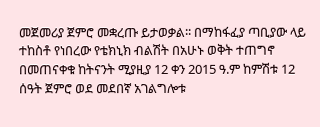መጀመሪያ ጀምሮ መቋረጡ ይታወቃል፡፡ በማከፋፈያ ጣቢያው ላይ ተከስቶ የነበረው የቴክኒክ ብልሽት በአሁኑ ወቅት ተጠግኖ በመጠናቀቁ ከትናንት ሚያዚያ 12 ቀን 2015 ዓ.ም ከምሽቱ 12 ሰዓት ጀምሮ ወደ መደበኛ አገልግሎቱ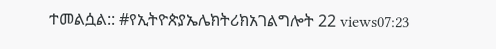ተመልሷል:: #የኢትዮጵያኤሌክትሪክአገልግሎት 22 views07:23